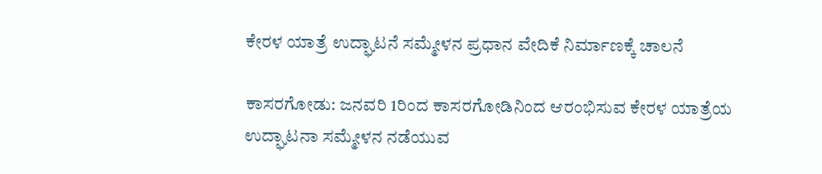ಕೇರಳ ಯಾತ್ರೆ ಉದ್ಘಾಟನೆ ಸಮ್ಮೇಳನ ಪ್ರಧಾನ ವೇದಿಕೆ ನಿರ್ಮಾಣಕ್ಕೆ ಚಾಲನೆ

ಕಾಸರಗೋಡು: ಜನವರಿ 1ರಿಂದ ಕಾಸರಗೋಡಿನಿಂದ ಆರಂಭಿಸುವ ಕೇರಳ ಯಾತ್ರೆಯ ಉದ್ಘಾಟನಾ ಸಮ್ಮೇಳನ ನಡೆಯುವ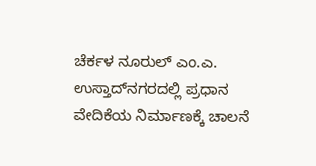ಚೆರ್ಕಳ ನೂರುಲ್ ಎಂ.ಎ. ಉಸ್ತಾದ್‌ನಗರದಲ್ಲಿ ಪ್ರಧಾನ ವೇದಿಕೆಯ ನಿರ್ಮಾಣಕ್ಕೆ ಚಾಲನೆ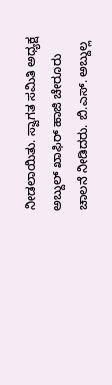ನೀಡಲಾಯಿತು. ಸ್ವಾಗತ ಸಮಿತಿ ಅಧ್ಯಕ್ಷ ಅಬ್ದುಲ್ ಖಾಫಿರ್ ಹಾಜಿ ಚೇರೂರು ಚಾಲನೆ ನೀಡಿದರು. ಬಿ.ಎಸ್. ಅಬ್ದುಲ್ಲ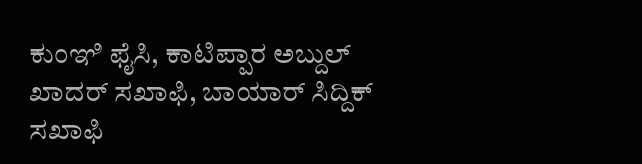ಕುಂಞಿ ಫೈಸಿ, ಕಾಟಿಪ್ಪಾರ ಅಬ್ದುಲ್ ಖಾದರ್ ಸಖಾಫಿ, ಬಾಯಾರ್ ಸಿದ್ದಿಕ್ ಸಖಾಫಿ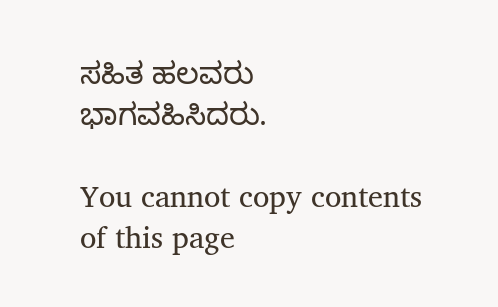ಸಹಿತ ಹಲವರು ಭಾಗವಹಿಸಿದರು.

You cannot copy contents of this page